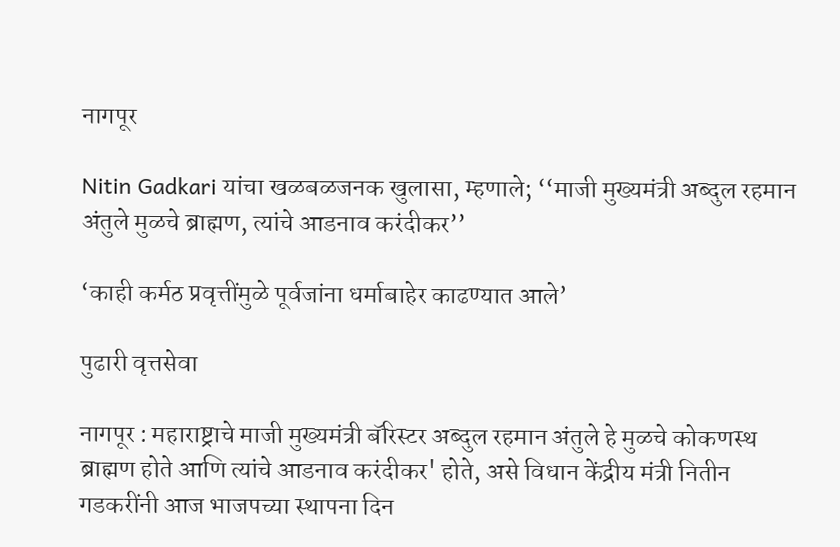नागपूर

Nitin Gadkari यांचा खळबळजनक खुलासा, म्हणाले; ‘‘माजी मुख्यमंत्री अब्दुल रहमान अंतुले मुळचे ब्राह्मण, त्यांचे आडनाव करंदीकर’’

‘काही कर्मठ प्रवृत्तींमुळे पूर्वजांना धर्माबाहेर काढण्यात आले’

पुढारी वृत्तसेवा

नागपूर : महाराष्ट्राचे माजी मुख्यमंत्री बॅरिस्टर अब्दुल रहमान अंतुले हे मुळचे कोकणस्थ ब्राह्मण होते आणि त्यांचे आडनाव करंदीकर' होते, असे विधान केंद्रीय मंत्री नितीन गडकरींनी आज भाजपच्या स्थापना दिन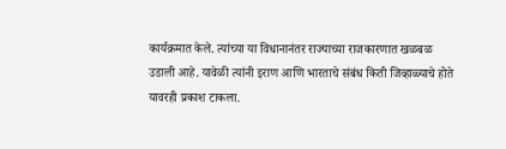कार्यक्रमात केले. त्यांच्या या विधानानंतर राज्याच्या राजकारणात खळबळ उडाली आहे. यावेळी त्यांनी इराण आणि भारताचे संबंध किती जिव्हाळ्याचे होते यावरही प्रकाश टाकला.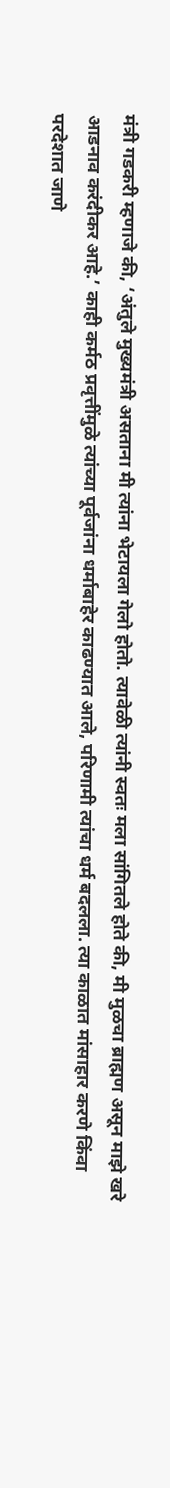मंत्री गडकरी म्हणाजे की, ‘अंतुले मुख्यमंत्री असताना मी त्यांना भेटायला गेलो होतो. त्यावेळी त्यांनी स्वतः मला सांगितले होते की, मी मुळचा ब्राह्मण असून माझे खरे आडनाव करंदीकर आहे.’ काही कर्मठ प्रवृत्तींमुळे त्यांच्या पूर्वजांना धर्माबाहेर काढण्यात आले, परिणामी त्यांचा धर्म बदलला. त्या काळात मांसाहार करणे किंवा परदेशात जाणे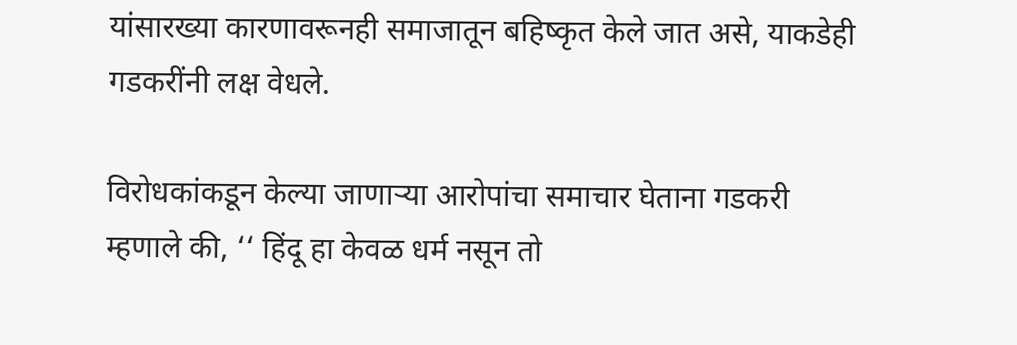यांसारख्या कारणावरूनही समाजातून बहिष्कृत केले जात असे, याकडेही गडकरींनी लक्ष वेधले.

विरोधकांकडून केल्या जाणाऱ्या आरोपांचा समाचार घेताना गडकरी म्हणाले की, ‘‘ हिंदू हा केवळ धर्म नसून तो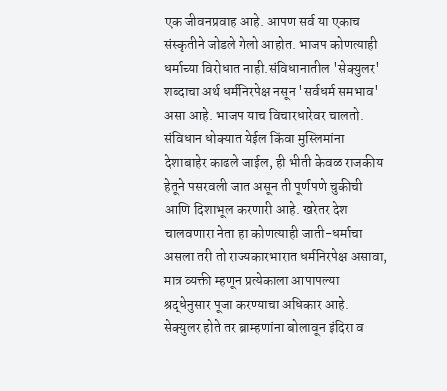एक जीवनप्रवाह आहे. आपण सर्व या एकाच संस्कृतीने जोडले गेलो आहोत. भाजप कोणत्याही धर्माच्या विरोधात नाही.संविधानातील 'सेक्युलर' शब्दाचा अर्थ धर्मनिरपेक्ष नसून 'सर्वधर्म समभाव' असा आहे. भाजप याच विचारधारेवर चालतो. संविधान धोक्यात येईल किंवा मुस्लिमांना देशाबाहेर काढले जाईल, ही भीती केवळ राजकीय हेतूने पसरवली जात असून ती पूर्णपणे चुकीची आणि दिशाभूल करणारी आहे. खरेतर देश चालवणारा नेता हा कोणत्याही जाती-धर्माचा असला तरी तो राज्यकारभारात धर्मनिरपेक्ष असावा, मात्र व्यक्ती म्हणून प्रत्येकाला आपापल्या श्रद्धेनुसार पूजा करण्याचा अधिकार आहे. सेक्युलर होते तर ब्राम्हणांना बोलावून इंदिरा व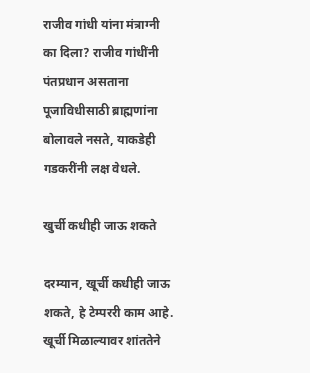राजीव गांधी यांना मंत्राग्नी का दिला? राजीव गांधींनी पंतप्रधान असताना पूजाविधीसाठी ब्राह्मणांना बोलावले नसते, याकडेही गडकरींनी लक्ष वेधले.

खुर्ची कधीही जाऊ शकते

दरम्यान, खूर्ची कधीही जाऊ शकते, हे टेम्पररी काम आहे. खूर्ची मिळाल्यावर शांततेने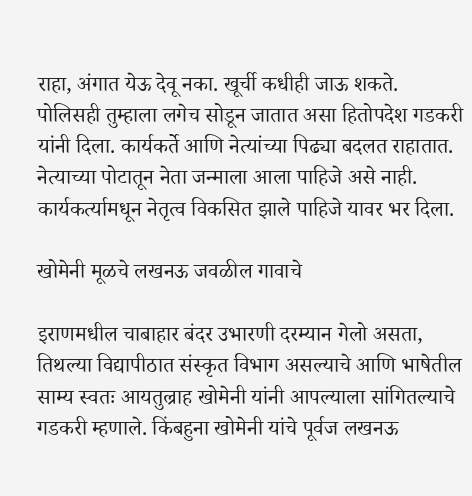राहा, अंगात येऊ देवू नका. खूर्ची कधीही जाऊ शकते. पोलिसही तुम्हाला लगेच सोडून जातात असा हितोपदेश गडकरी यांनी दिला. कार्यकर्ते आणि नेत्यांच्या पिढ्या बदलत राहातात. नेत्याच्या पोटातून नेता जन्माला आला पाहिजे असे नाही. कार्यकर्त्यामधून नेतृत्व विकसित झाले पाहिजे यावर भर दिला.

खोमेनी मूळचे लखनऊ जवळील गावाचे

इराणमधील चाबाहार बंदर उभारणी दरम्यान गेलो असता, तिथल्या विद्यापीठात संस्कृत विभाग असल्याचे आणि भाषेतील साम्य स्वतः आयतुल्राह खोमेनी यांनी आपल्याला सांगितल्याचे गडकरी म्हणाले. किंबहुना खोमेनी यांचे पूर्वज लखनऊ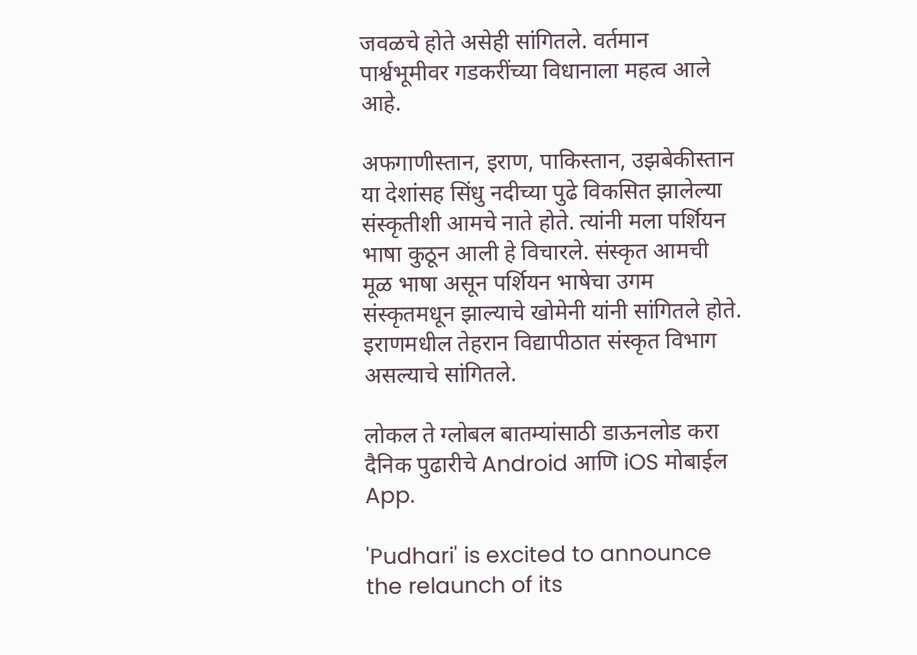जवळचे होते असेही सांगितले. वर्तमान पार्श्वभूमीवर गडकरींच्या विधानाला महत्व आले आहे.

अफगाणीस्तान, इराण, पाकिस्तान, उझबेकीस्तान या देशांसह सिंधु नदीच्या पुढे विकसित झालेल्या संस्कृतीशी आमचे नाते होते. त्यांनी मला पर्शियन भाषा कुठून आली हे विचारले. संस्कृत आमची मूळ भाषा असून पर्शियन भाषेचा उगम संस्कृतमधून झाल्याचे खोमेनी यांनी सांगितले होते. इराणमधील तेहरान विद्यापीठात संस्कृत विभाग असल्याचे सांगितले.

लोकल ते ग्लोबल बातम्यांसाठी डाऊनलोड करा दैनिक पुढारीचे Android आणि iOS मोबाईल App.

'Pudhari' is excited to announce the relaunch of its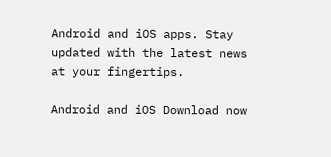Android and iOS apps. Stay updated with the latest news at your fingertips.

Android and iOS Download now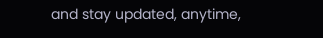and stay updated, anytime,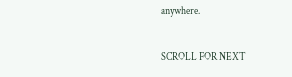anywhere.

SCROLL FOR NEXT